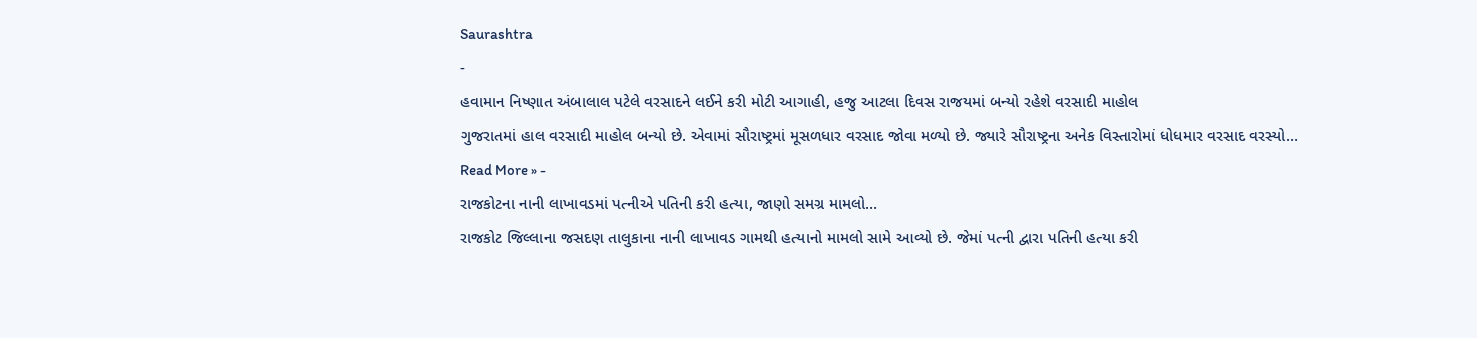Saurashtra
-
હવામાન નિષ્ણાત અંબાલાલ પટેલે વરસાદને લઈને કરી મોટી આગાહી, હજુ આટલા દિવસ રાજયમાં બન્યો રહેશે વરસાદી માહોલ
ગુજરાતમાં હાલ વરસાદી માહોલ બન્યો છે. એવામાં સૌરાષ્ટ્રમાં મૂસળધાર વરસાદ જોવા મળ્યો છે. જ્યારે સૌરાષ્ટ્રના અનેક વિસ્તારોમાં ધોધમાર વરસાદ વરસ્યો…
Read More » -
રાજકોટના નાની લાખાવડમાં પત્નીએ પતિની કરી હત્યા, જાણો સમગ્ર મામલો…
રાજકોટ જિલ્લાના જસદણ તાલુકાના નાની લાખાવડ ગામથી હત્યાનો મામલો સામે આવ્યો છે. જેમાં પત્ની દ્વારા પતિની હત્યા કરી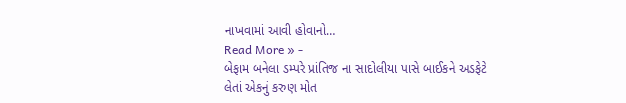નાખવામાં આવી હોવાનો…
Read More » -
બેફામ બનેલા ડમ્પરે પ્રાંતિજ ના સાદોલીયા પાસે બાઈકને અડફેટે લેતાં એકનું કરુણ મોત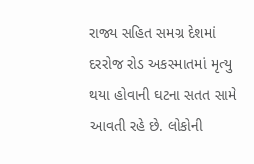રાજ્ય સહિત સમગ્ર દેશમાં દરરોજ રોડ અકસ્માતમાં મૃત્યુ થયા હોવાની ઘટના સતત સામે આવતી રહે છે. લોકોની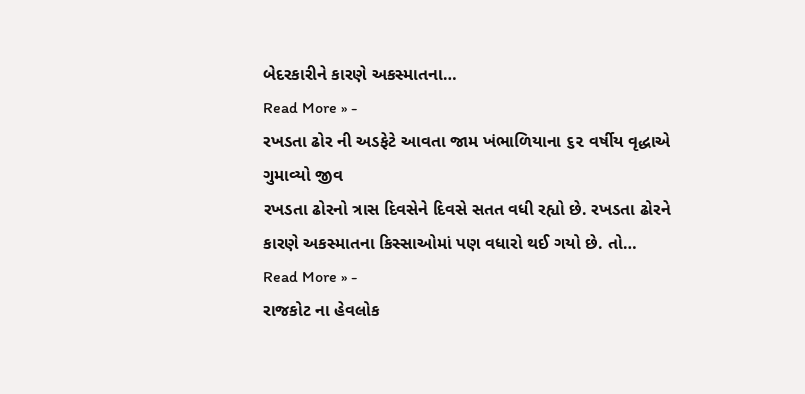બેદરકારીને કારણે અકસ્માતના…
Read More » -
રખડતા ઢોર ની અડફેટે આવતા જામ ખંભાળિયાના ૬૨ વર્ષીય વૃદ્ધાએ ગુમાવ્યો જીવ
રખડતા ઢોરનો ત્રાસ દિવસેને દિવસે સતત વધી રહ્યો છે. રખડતા ઢોરને કારણે અકસ્માતના કિસ્સાઓમાં પણ વધારો થઈ ગયો છે. તો…
Read More » -
રાજકોટ ના હેવલોક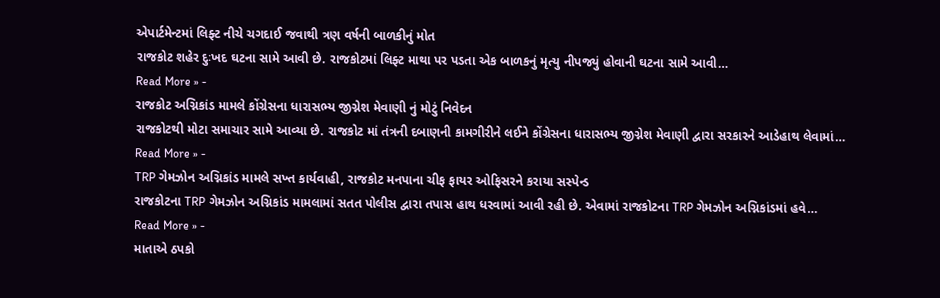એપાર્ટમેન્ટમાં લિફ્ટ નીચે ચગદાઈ જવાથી ત્રણ વર્ષની બાળકીનું મોત
રાજકોટ શહેર દુઃખદ ઘટના સામે આવી છે. રાજકોટમાં લિફ્ટ માથા પર પડતા એક બાળકનું મૃત્યુ નીપજ્યું હોવાની ઘટના સામે આવી…
Read More » -
રાજકોટ અગ્નિકાંડ મામલે કોંગ્રેસના ધારાસભ્ય જીગ્નેશ મેવાણી નું મોટું નિવેદન
રાજકોટથી મોટા સમાચાર સામે આવ્યા છે. રાજકોટ માં તંત્રની દબાણની કામગીરીને લઈને કોંગ્રેસના ધારાસભ્ય જીગ્નેશ મેવાણી દ્વારા સરકારને આડેહાથ લેવામાં…
Read More » -
TRP ગેમઝોન અગ્નિકાંડ મામલે સખ્ત કાર્યવાહી, રાજકોટ મનપાના ચીફ ફાયર ઓફિસરને કરાયા સસ્પેન્ડ
રાજકોટના TRP ગેમઝોન અગ્નિકાંડ મામલામાં સતત પોલીસ દ્વારા તપાસ હાથ ધરવામાં આવી રહી છે. એવામાં રાજકોટના TRP ગેમઝોન અગ્નિકાંડમાં હવે…
Read More » -
માતાએ ઠપકો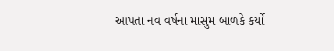આપતા નવ વર્ષના માસુમ બાળકે કર્યો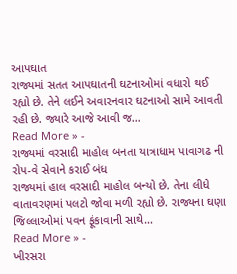આપઘાત
રાજ્યમાં સતત આપઘાતની ઘટનાઓમાં વધારો થઈ રહ્યો છે. તેને લઈને અવારનવાર ઘટનાઓ સામે આવતી રહી છે. જ્યારે આજે આવી જ…
Read More » -
રાજ્યમાં વરસાદી માહોલ બનતા યાત્રાધામ પાવાગઢ ની રોપ-વે સેવાને કરાઈ બંધ
રાજ્યમાં હાલ વરસાદી માહોલ બન્યો છે. તેના લીધે વાતાવરણમાં પલટો જોવા મળી રહ્યો છે. રાજ્યના ઘણા જિલ્લાઓમાં પવન ફૂંકાવાની સાથે…
Read More » -
ખીરસરા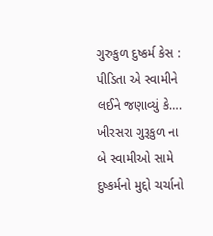ગુરુકુળ દુષ્કર્મ કેસ : પીડિતા એ સ્વામીને લઈને જણાવ્યું કે….
ખીરસરા ગુરૂકુળ ના બે સ્વામીઓ સામે દુષ્કર્મનો મુદ્દો ચર્ચાનો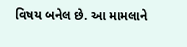વિષય બનેલ છે. આ મામલાને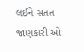લઈને સતત જાણકારી ઓ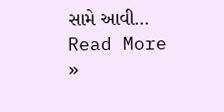સામે આવી…
Read More »